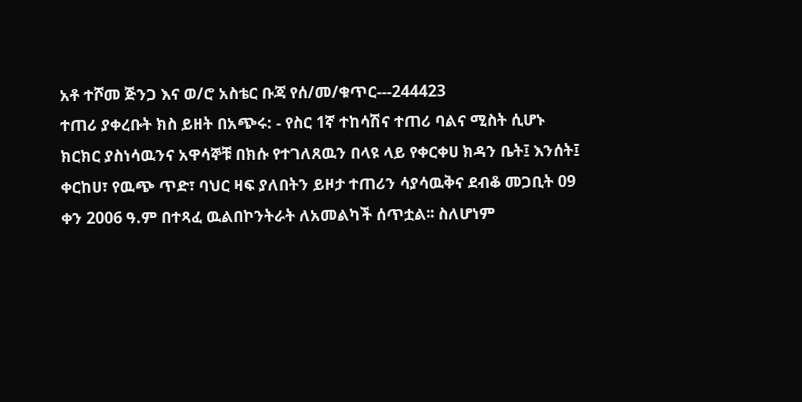አቶ ተሾመ ጅንጋ እና ወ/ሮ አስቴር ቡጃ የሰ/መ/ቁጥር---244423
ተጠሪ ያቀረቡት ክስ ይዘት በአጭሩ: - የስር 1ኛ ተከሳሽና ተጠሪ ባልና ሚስት ሲሆኑ ክርክር ያስነሳዉንና አዋሳኞቹ በክሱ የተገለጸዉን በላዩ ላይ የቀርቀሀ ክዳን ቤት፤ እንሰት፤ ቀርከሀ፣ የዉጭ ጥድ፣ ባህር ዛፍ ያለበትን ይዞታ ተጠሪን ሳያሳዉቅና ደብቆ መጋቢት 09 ቀን 2006 ዓ.ም በተጻፈ ዉልበኮንትራት ለአመልካች ሰጥቷል፡፡ ስለሆነም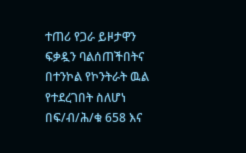ተጠሪ የጋራ ይዞታዋን ፍቃዷን ባልሰጠችበትና በተንኮል የኮንትራት ዉል የተደረገበት ስለሆነ በፍ/ብ/ሕ/ቁ 658 እና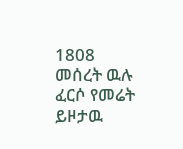1808 መሰረት ዉሉ ፈርሶ የመሬት ይዞታዉ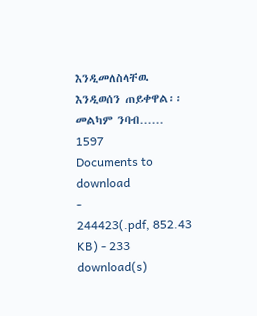እንዲመለስላቸዉ እንዲወሰን ጠይቀዋል፡፡መልካም ንባብ……
1597
Documents to download
-
244423(.pdf, 852.43 KB) - 233 download(s)